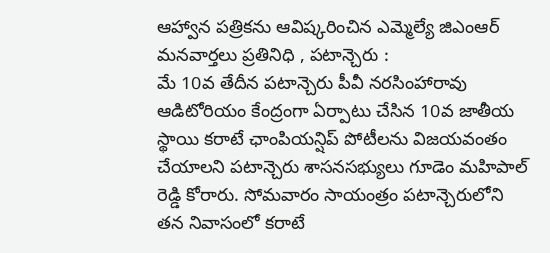ఆహ్వాన పత్రికను ఆవిష్కరించిన ఎమ్మెల్యే జిఎంఆర్
మనవార్తలు ప్రతినిధి , పటాన్చెరు :
మే 10వ తేదీన పటాన్చెరు పీవీ నరసింహారావు ఆడిటోరియం కేంద్రంగా ఏర్పాటు చేసిన 10వ జాతీయ స్థాయి కరాటే ఛాంపియన్షిప్ పోటీలను విజయవంతం చేయాలని పటాన్చెరు శాసనసభ్యులు గూడెం మహిపాల్ రెడ్డి కోరారు. సోమవారం సాయంత్రం పటాన్చెరులోని తన నివాసంలో కరాటే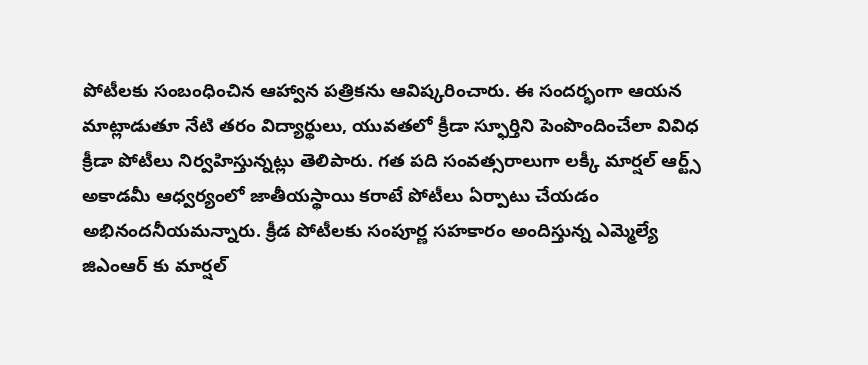పోటీలకు సంబంధించిన ఆహ్వాన పత్రికను ఆవిష్కరించారు. ఈ సందర్భంగా ఆయన మాట్లాడుతూ నేటి తరం విద్యార్థులు, యువతలో క్రీడా స్ఫూర్తిని పెంపొందించేలా వివిధ క్రీడా పోటీలు నిర్వహిస్తున్నట్లు తెలిపారు. గత పది సంవత్సరాలుగా లక్కీ మార్షల్ ఆర్ట్స్ అకాడమీ ఆధ్వర్యంలో జాతీయస్థాయి కరాటే పోటీలు ఏర్పాటు చేయడం అభినందనీయమన్నారు. క్రీడ పోటీలకు సంపూర్ణ సహకారం అందిస్తున్న ఎమ్మెల్యే జిఎంఆర్ కు మార్షల్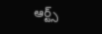ఆర్ట్స్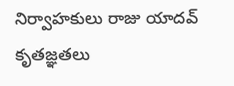నిర్వాహకులు రాజు యాదవ్ కృతజ్ఞతలు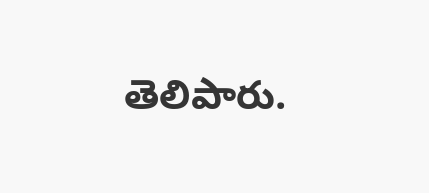తెలిపారు.